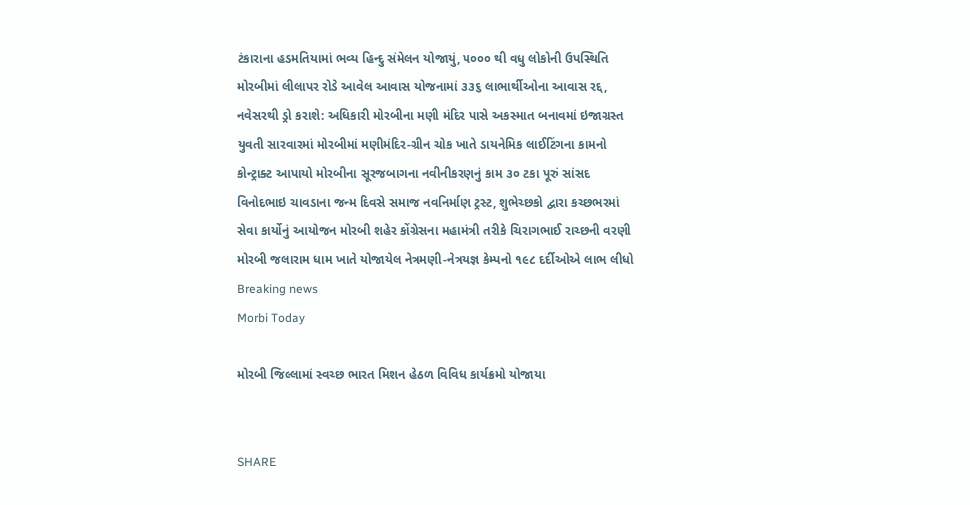ટંકારાના હડમતિયામાં ભવ્ય હિન્દુ સંમેલન યોજાયું, ૫૦૦૦ થી વધુ લોકોની ઉપસ્થિતિ મોરબીમાં લીલાપર રોડે આવેલ આવાસ યોજનામાં ૩૩૬ લાભાર્થીઓના આવાસ રદ્દ, નવેસરથી ડ્રો કરાશે: અધિકારી મોરબીના મણી મંદિર પાસે અકસ્માત બનાવમાં ઇજાગ્રસ્ત યુવતી સારવારમાં મોરબીમાં મણીમંદિર-ગ્રીન ચોક ખાતે ડાયનેમિક લાઈટિંગના કામનો કોન્ટ્રાક્ટ આપાયો મોરબીના સૂરજબાગના નવીનીકરણનું કામ ૩૦ ટકા પૂરું સાંસદ વિનોદભાઇ ચાવડાના જન્મ દિવસે સમાજ નવનિર્માણ ટ્રસ્ટ, શુભેચ્છકો દ્વારા કચ્છભરમાં સેવા કાર્યોનું આયોજન મોરબી શહેર કોંગ્રેસના મહામંત્રી તરીકે ચિરાગભાઈ રાચ્છની વરણી મોરબી જલારામ ધામ ખાતે યોજાયેલ નેત્રમણી-નેત્રયજ્ઞ કેમ્પનો ૧૯૮ દર્દીઓએ લાભ લીધો
Breaking news
Morbi Today

મોરબી જિલ્લામાં સ્વચ્છ ભારત મિશન હેઠળ વિવિધ કાર્યક્રમો યોજાયા


SHARE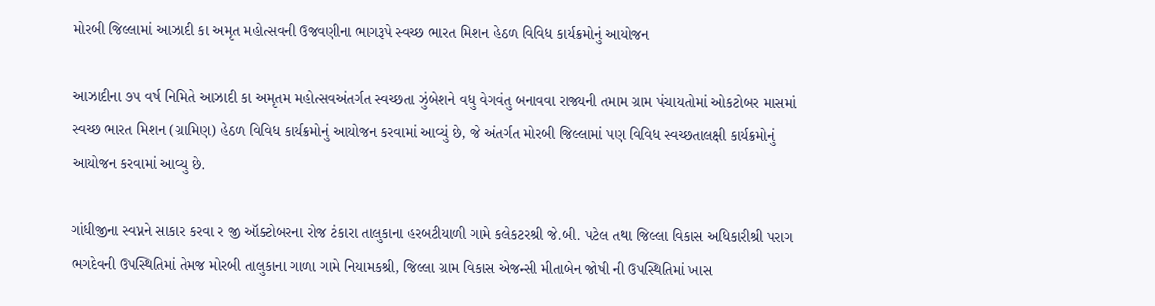મોરબી જિલ્લામાં આઝાદી કા અમૃત મહોત્સવની ઉજવણીના ભાગરૂપે સ્વચ્છ ભારત મિશન હેઠળ વિવિધ કાર્યક્રમોનું આયોજન

આઝાદીના ૭૫ વર્ષ નિમિતે આઝાદી કા અમૃતમ મહોત્સવઅંતર્ગત સ્વચ્છતા ઝુંબેશને વધુ વેગવંતુ બનાવવા રાજ્યની તમામ ગ્રામ પંચાયતોમાં ઓકટોબર માસમાં સ્વચ્છ ભારત મિશન (ગ્રામિણ) હેઠળ વિવિધ કાર્યક્રમોનું આયોજન કરવામાં આવ્યું છે, જે અંતર્ગત મોરબી જિલ્લામાં પણ વિવિધ સ્વચ્છતાલક્ષી કાર્યક્રમોનું આયોજન કરવામાં આવ્યુ છે.

ગાંધીજીના સ્વપ્નને સાકાર કરવા ર જી ઑક્ટોબરના રોજ ટંકારા તાલુકાના હરબટીયાળી ગામે કલેકટરશ્રી જે.બી. પટેલ તથા જિલ્લા વિકાસ અધિકારીશ્રી પરાગ ભગદેવની ઉપસ્થિતિમાં તેમજ મોરબી તાલુકાના ગાળા ગામે નિયામકશ્રી, જિલ્લા ગ્રામ વિકાસ એજન્સી મીતાબેન જોષી ની ઉપસ્થિતિમાં ખાસ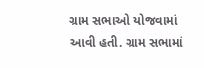ગ્રામ સભાઓ યોજવામાં આવી હતી. ગ્રામ સભામાં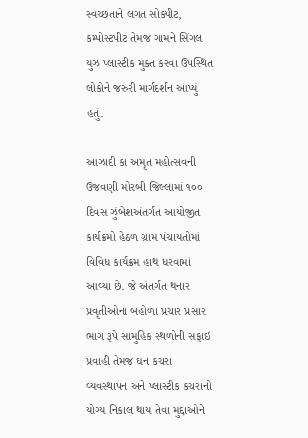સ્વચ્છતાને લગત સોક્પીટ, કમ્પોસ્ટપીટ તેમજ ગામને સિંગલ યુઝ પ્લાસ્ટીક મુક્ત કરવા ઉપસ્થિત લોકોને જરુરી માર્ગદર્શન આપ્યું હતું.

આઝાદી કા અમૃત મહોત્સવની ઉજવણી મોરબી જિલ્લામાં ૧૦૦ દિવસ ઝુંબેશઅંતર્ગત આયોજીત કાર્યક્રમો હેઠળ ગ્રામ પંચાયતોમાં વિવિધ કાર્યક્રમ હાથ ધરવામાં આવ્યા છે. જે અંતર્ગત થનાર પ્રવૃતીઓના બહોળા પ્રચાર પ્રસાર ભાગ રૂપે સામુહિક સ્થળોની સફાઇ પ્રવાહી તેમજ ઘન કચરા વ્યવસ્થાપન અને પ્લાસ્ટીક કચરાનો યોગ્ય નિકાલ થાય તેવા મુદ્દાઓને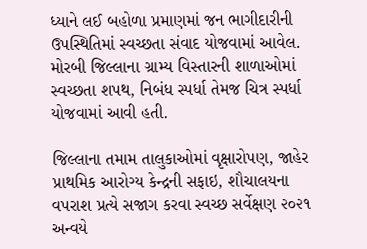ધ્યાને લઈ બહોળા પ્રમાણમાં જન ભાગીદારીની ઉપસ્થિતિમાં સ્વચ્છતા સંવાદ યોજવામાં આવેલ. મોરબી જિલ્લાના ગ્રામ્ય વિસ્તારની શાળાઓમાં સ્વચ્છતા શપથ, નિબંધ સ્પર્ધા તેમજ ચિત્ર સ્પર્ધા યોજવામાં આવી હતી.

જિલ્લાના તમામ તાલુકાઓમાં વૃક્ષારોપણ, જાહેર પ્રાથમિક આરોગ્ય કેન્દ્રની સફાઇ, શૌચાલયના વપરાશ પ્રત્યે સજાગ કરવા સ્વચ્છ સર્વેક્ષણ ૨૦૨૧ અન્વયે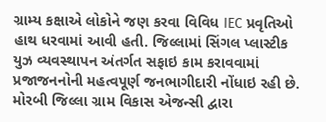ગ્રામ્ય કક્ષાએ લોકોને જણ કરવા વિવિધ IEC પ્રવૃતિઓ હાથ ધરવામાં આવી હતી. જિલ્લામાં સિંગલ પ્લાસ્ટીક યુઝ વ્યવસ્થાપન અંતર્ગત સફાઇ કામ કરાવવામાં પ્રજાજનનોની મહત્વપૂર્ણ જનભાગીદારી નોંધાઇ રહી છે. મોરબી જિલ્લા ગ્રામ વિકાસ એજન્સી દ્વારા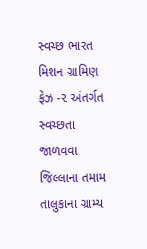સ્વચ્છ ભારત મિશન ગ્રામિણ ફેઝ -૨ અંતર્ગત સ્વચ્છતા જાળવવા જિલ્લાના તમામ તાલુકાના ગ્રામ્ય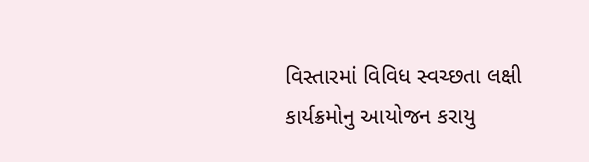વિસ્તારમાં વિવિધ સ્વચ્છતા લક્ષી કાર્યક્રમોનુ આયોજન કરાયુ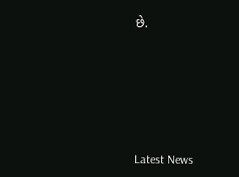છે.








Latest News